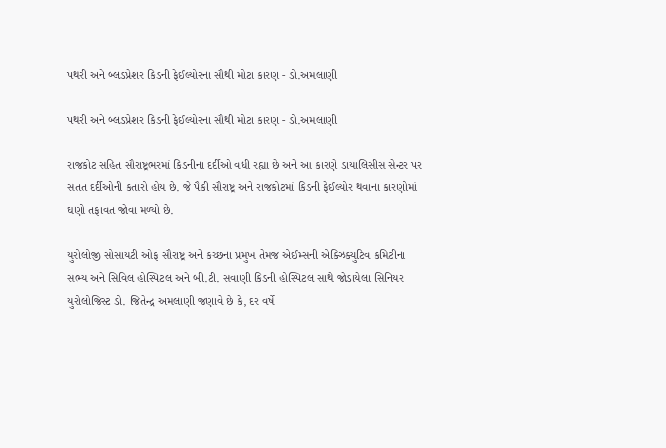પથરી અને બ્લડપ્રેશર કિડની ફેઈલ્યોરના સૌથી મોટા કારણ - ડો.અમલાણી

પથરી અને બ્લડપ્રેશર કિડની ફેઈલ્યોરના સૌથી મોટા કારણ - ડો.અમલાણી

રાજકોટ સહિત સૌરાષ્ટ્રભરમાં કિડનીના દર્દીઓ વધી રહ્યા છે અને આ કારણે ડાયાલિસીસ સેન્ટર પર સતત દર્દીઓની કતારો હોય છે. જે પૈકી સૌરાષ્ટ્ર અને રાજકોટમાં કિડની ફેઈલ્યોર થવાના કારણોમાં ઘણો તફાવત જોવા મળ્યો છે.

યુરોલોજી સોસાયટી ઓફ સૌરાષ્ટ્ર અને કચ્છના પ્રમુખ તેમજ એઈમ્સની એક્ઝિક્યુટિવ કમિટીના સભ્ય અને સિવિલ હોસ્પિટલ અને બી.ટી. સવાણી કિડની હોસ્પિટલ સાથે જોડાયેલા સિનિયર યુરોલોજિસ્ટ ડો. જિતેન્દ્ર અમલાણી જણાવે છે કે, દર વર્ષે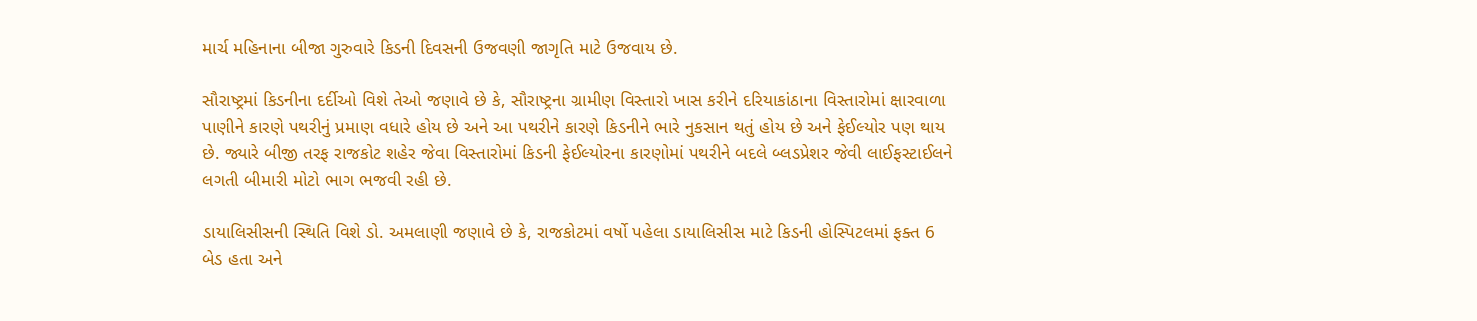માર્ચ મહિનાના બીજા ગુરુવારે કિડની દિવસની ઉજવણી જાગૃતિ માટે ઉજવાય છે.

સૌરાષ્ટ્રમાં કિડનીના દર્દીઓ વિશે તેઓ જણાવે છે કે, સૌરાષ્ટ્રના ગ્રામીણ વિસ્તારો ખાસ કરીને દરિયાકાંઠાના વિસ્તારોમાં ક્ષારવાળા પાણીને કારણે પથરીનું પ્રમાણ વધારે હોય છે અને આ પથરીને કારણે કિડનીને ભારે નુકસાન થતું હોય છે અને ફેઈલ્યોર પણ થાય છે. જ્યારે બીજી તરફ રાજકોટ શહેર જેવા વિસ્તારોમાં કિડની ફેઈલ્યોરના કારણોમાં પથરીને બદલે બ્લડપ્રેશર જેવી લાઈફસ્ટાઈલને લગતી બીમારી મોટો ભાગ ભજવી રહી છે.

ડાયાલિસીસની સ્થિતિ વિશે ડો. અમલાણી જણાવે છે કે, રાજકોટમાં વર્ષો પહેલા ડાયાલિસીસ માટે કિડની હોસ્પિટલમાં ફક્ત 6 બેડ હતા અને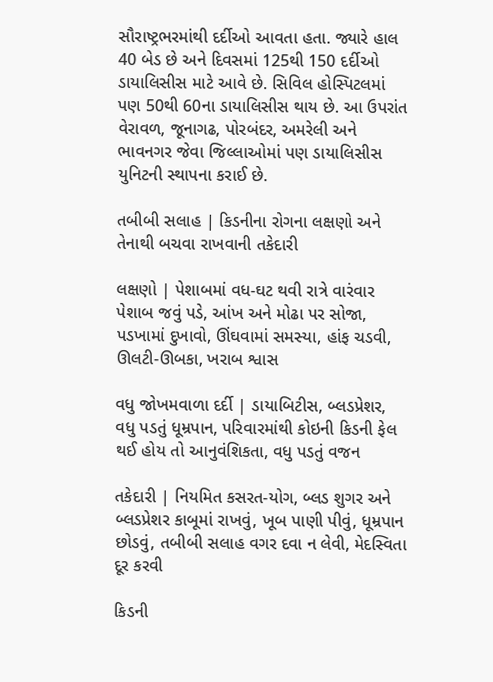સૌરાષ્ટ્રભરમાંથી દર્દીઓ આવતા હતા. જ્યારે હાલ 40 બેડ છે અને દિવસમાં 125થી 150 દર્દીઓ ડાયાલિસીસ માટે આવે છે. સિવિલ હોસ્પિટલમાં પણ 50થી 60ના ડાયાલિસીસ થાય છે. આ ઉપરાંત વેરાવળ, જૂનાગઢ, પોરબંદર, અમરેલી અને ભાવનગર જેવા જિલ્લાઓમાં પણ ડાયાલિસીસ યુનિટની સ્થાપના કરાઈ છે.

તબીબી સલાહ | કિડનીના રોગના લક્ષણો અને તેનાથી બચવા રાખવાની તકેદારી

લક્ષણો | પેશાબમાં વધ-ઘટ થવી રાત્રે વારંવાર પેશાબ જવું પડે, આંખ અને મોઢા પર સોજા, પડખામાં દુખાવો, ઊંઘવામાં સમસ્યા, હાંફ ચડવી, ઊલટી-ઊબકા, ખરાબ શ્વાસ

વધુ જોખમવાળા દર્દી | ડાયાબિટીસ, બ્લડપ્રેશર, વધુ પડતું ધૂમ્રપાન, પરિવારમાંથી કોઇની કિડની ફેલ થઈ હોય તો આનુવંશિકતા, વધુ પડતું વજન

તકેદારી | નિયમિત કસરત-યોગ, બ્લડ શુગર અને બ્લડપ્રેશર કાબૂમાં રાખવું, ખૂબ પાણી પીવું, ધૂમ્રપાન છોડવું, તબીબી સલાહ વગર દવા ન લેવી, મેદસ્વિતા દૂર કરવી

કિડની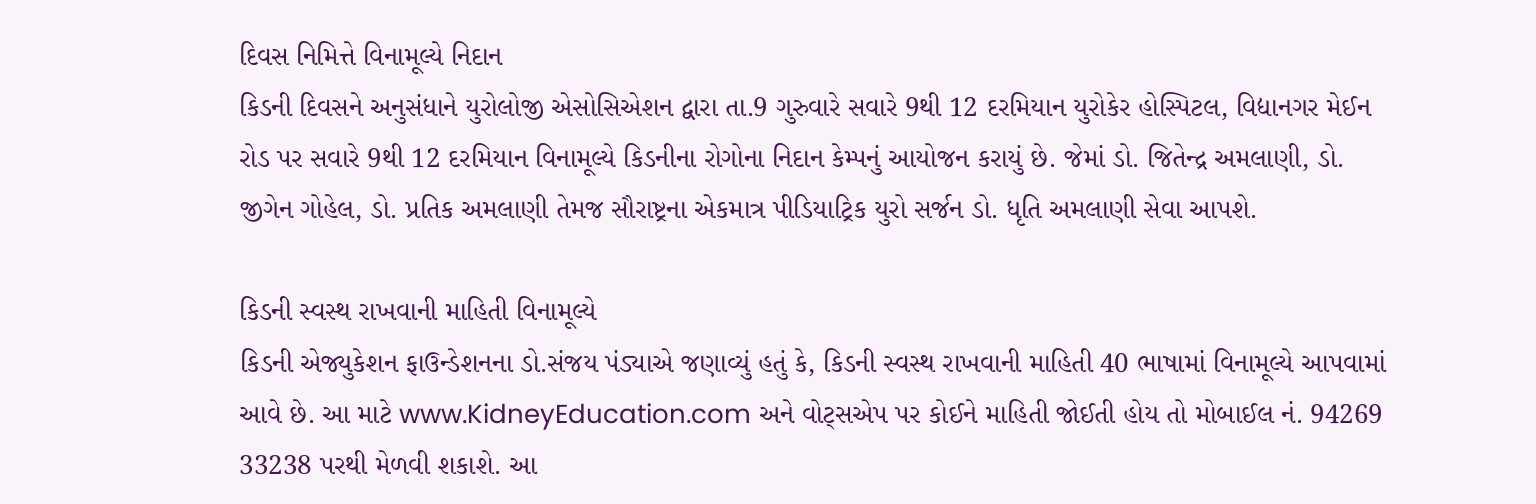દિવસ નિમિત્તે વિનામૂલ્યે નિદાન
કિડની દિવસને અનુસંધાને યુરોલોજી એસોસિએશન દ્વારા તા.9 ગુરુવારે સવારે 9થી 12 દરમિયાન યુરોકેર હોસ્પિટલ, વિદ્યાનગર મેઈન રોડ પર સવારે 9થી 12 દરમિયાન વિનામૂલ્યે કિડનીના રોગોના નિદાન કેમ્પનું આયોજન કરાયું છે. જેમાં ડો. જિતેન્દ્ર અમલાણી, ડો. જીગેન ગોહેલ, ડો. પ્રતિક અમલાણી તેમજ સૌરાષ્ટ્રના એકમાત્ર પીડિયાટ્રિક યુરો સર્જન ડો. ધૃતિ અમલાણી સેવા આપશે.

કિડની સ્વસ્થ રાખવાની માહિતી વિનામૂલ્યે
કિડની એજ્યુકેશન ફાઉન્ડેશનના ડો.સંજય પંડ્યાએ જણાવ્યું હતું કે, કિડની સ્વસ્થ રાખવાની માહિતી 40 ભાષામાં વિનામૂલ્યે આપવામાં આવે છે. આ માટે www.KidneyEducation.com અને વોટ્સએપ પર કોઈને માહિતી જોઈતી હોય તો મોબાઈલ નં. 94269 33238 પરથી મેળવી શકાશે. આ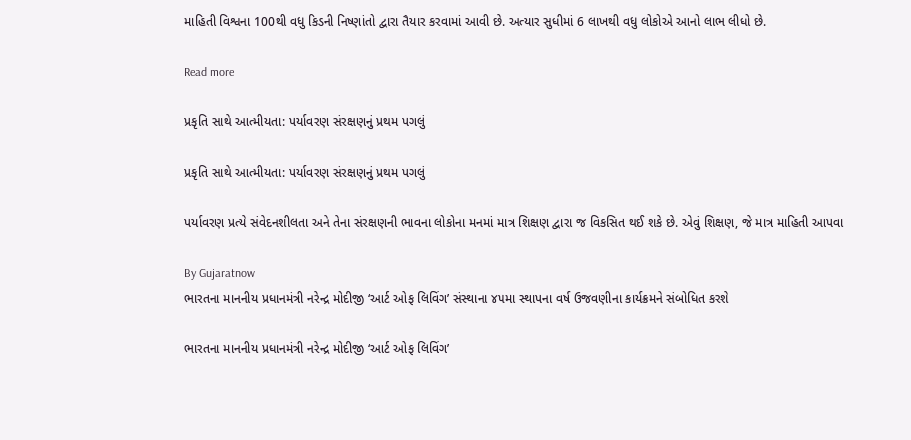માહિતી વિશ્વના 100થી વધુ કિડની નિષ્ણાંતો દ્વારા તૈયાર કરવામાં આવી છે. અત્યાર સુધીમાં 6 લાખથી વધુ લોકોએ આનો લાભ લીધો છે.

Read more

પ્રકૃતિ સાથે આત્મીયતા: પર્યાવરણ સંરક્ષણનું પ્રથમ પગલું

પ્રકૃતિ સાથે આત્મીયતા: પર્યાવરણ સંરક્ષણનું પ્રથમ પગલું

પર્યાવરણ પ્રત્યે સંવેદનશીલતા અને તેના સંરક્ષણની ભાવના લોકોના મનમાં માત્ર શિક્ષણ દ્વારા જ વિકસિત થઈ શકે છે. એવું શિક્ષણ, જે માત્ર માહિતી આપવા

By Gujaratnow
ભારતના માનનીય પ્રધાનમંત્રી નરેન્દ્ર મોદીજી ‘આર્ટ ઓફ લિવિંગ’ સંસ્થાના ૪૫મા સ્થાપના વર્ષ ઉજવણીના કાર્યક્રમને સંબોધિત કરશે

ભારતના માનનીય પ્રધાનમંત્રી નરેન્દ્ર મોદીજી ‘આર્ટ ઓફ લિવિંગ’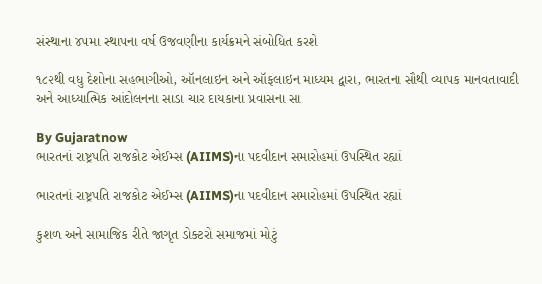સંસ્થાના ૪૫મા સ્થાપના વર્ષ ઉજવણીના કાર્યક્રમને સંબોધિત કરશે

૧૮૨થી વધુ દેશોના સહભાગીઓ, ઑનલાઇન અને ઑફલાઇન માધ્યમ દ્વારા, ભારતના સૌથી વ્યાપક માનવતાવાદી અને આધ્યાત્મિક આંદોલનના સાડા ચાર દાયકાના પ્રવાસના સા

By Gujaratnow
ભારતનાં રાષ્ટ્રપતિ રાજકોટ એઈમ્સ (AIIMS)ના પદવીદાન સમારોહમાં ઉપસ્થિત રહ્યાં

ભારતનાં રાષ્ટ્રપતિ રાજકોટ એઈમ્સ (AIIMS)ના પદવીદાન સમારોહમાં ઉપસ્થિત રહ્યાં

કુશળ અને સામાજિક રીતે જાગૃત ડોક્ટરો સમાજમાં મોટું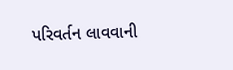પરિવર્તન લાવવાની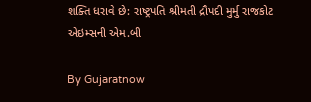શક્તિ ધરાવે છે: રાષ્ટ્રપતિ શ્રીમતી દ્રૌપદી મુર્મુ રાજકોટ એઇમ્સની એમ.બી

By Gujaratnow